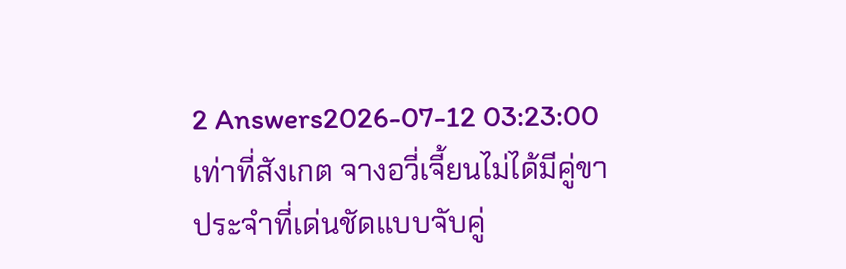2 Answers2026-07-12 03:23:00
เท่าที่สังเกต จางอวี่เจี้ยนไม่ได้มีคู่ขาประจำที่เด่นชัดแบบจับคู่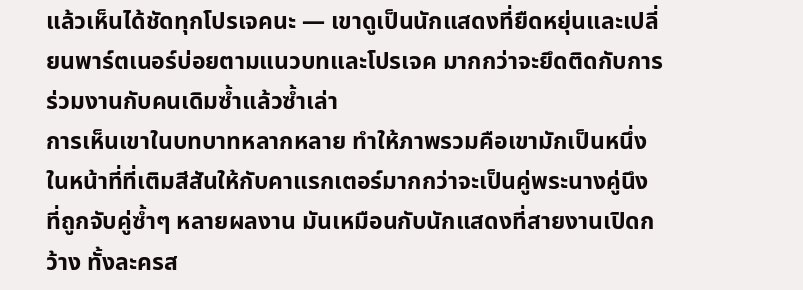แล้วเห็นได้ชัดทุกโปรเจคนะ — เขาดูเป็นนักแสดงที่ยืดหยุ่นและเปลี่ยนพาร์ตเนอร์บ่อยตามแนวบทและโปรเจค มากกว่าจะยึดติดกับการร่วมงานกับคนเดิมซ้ำแล้วซ้ำเล่า
การเห็นเขาในบทบาทหลากหลาย ทำให้ภาพรวมคือเขามักเป็นหนึ่งในหน้าที่ที่เติมสีสันให้กับคาแรกเตอร์มากกว่าจะเป็นคู่พระนางคู่นึงที่ถูกจับคู่ซ้ำๆ หลายผลงาน มันเหมือนกับนักแสดงที่สายงานเปิดกว้าง ทั้งละครส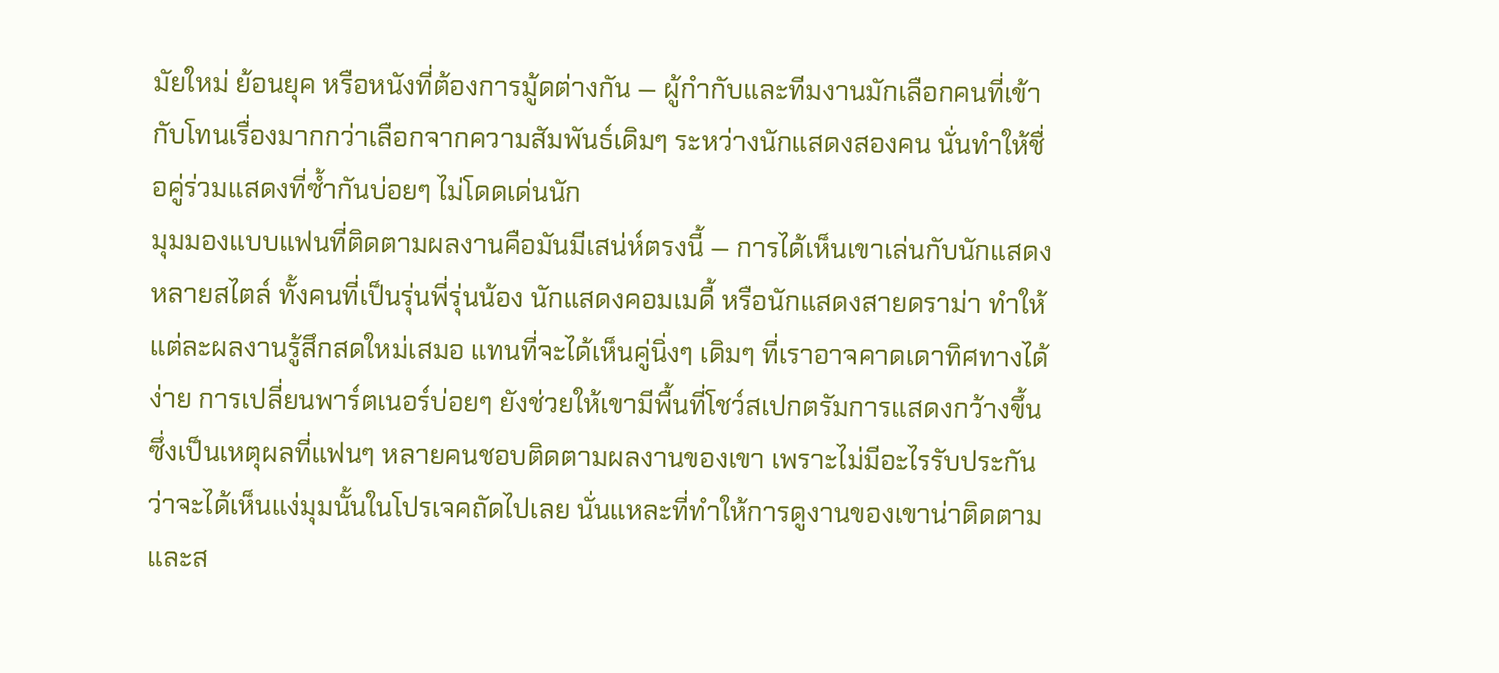มัยใหม่ ย้อนยุค หรือหนังที่ต้องการมู้ดต่างกัน — ผู้กำกับและทีมงานมักเลือกคนที่เข้ากับโทนเรื่องมากกว่าเลือกจากความสัมพันธ์เดิมๆ ระหว่างนักแสดงสองคน นั่นทำให้ชื่อคู่ร่วมแสดงที่ซ้ำกันบ่อยๆ ไม่โดดเด่นนัก
มุมมองแบบแฟนที่ติดตามผลงานคือมันมีเสน่ห์ตรงนี้ — การได้เห็นเขาเล่นกับนักแสดงหลายสไตล์ ทั้งคนที่เป็นรุ่นพี่รุ่นน้อง นักแสดงคอมเมดี้ หรือนักแสดงสายดราม่า ทำให้แต่ละผลงานรู้สึกสดใหม่เสมอ แทนที่จะได้เห็นคู่นิ่งๆ เดิมๆ ที่เราอาจคาดเดาทิศทางได้ง่าย การเปลี่ยนพาร์ตเนอร์บ่อยๆ ยังช่วยให้เขามีพื้นที่โชว์สเปกตรัมการแสดงกว้างขึ้น ซึ่งเป็นเหตุผลที่แฟนๆ หลายคนชอบติดตามผลงานของเขา เพราะไม่มีอะไรรับประกันว่าจะได้เห็นแง่มุมนั้นในโปรเจคถัดไปเลย นั่นแหละที่ทำให้การดูงานของเขาน่าติดตามและส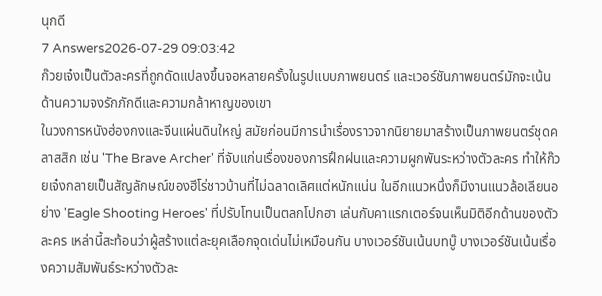นุกดี
7 Answers2026-07-29 09:03:42
ก๊วยเจ๋งเป็นตัวละครที่ถูกดัดแปลงขึ้นจอหลายครั้งในรูปแบบภาพยนตร์ และเวอร์ชันภาพยนตร์มักจะเน้นด้านความจงรักภักดีและความกล้าหาญของเขา
ในวงการหนังฮ่องกงและจีนแผ่นดินใหญ่ สมัยก่อนมีการนำเรื่องราวจากนิยายมาสร้างเป็นภาพยนตร์ชุดคลาสสิก เช่น 'The Brave Archer' ที่จับแก่นเรื่องของการฝึกฝนและความผูกพันระหว่างตัวละคร ทำให้ก๊วยเจ๋งกลายเป็นสัญลักษณ์ของฮีโร่ชาวบ้านที่ไม่ฉลาดเลิศแต่หนักแน่น ในอีกแนวหนึ่งก็มีงานแนวล้อเลียนอย่าง 'Eagle Shooting Heroes' ที่ปรับโทนเป็นตลกโปกฮา เล่นกับคาแรกเตอร์จนเห็นมิติอีกด้านของตัวละคร เหล่านี้สะท้อนว่าผู้สร้างแต่ละยุคเลือกจุดเด่นไม่เหมือนกัน บางเวอร์ชันเน้นบทบู๊ บางเวอร์ชันเน้นเรื่องความสัมพันธ์ระหว่างตัวละ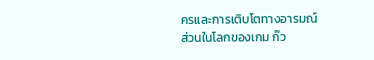ครและการเติบโตทางอารมณ์
ส่วนในโลกของเกม ก๊ว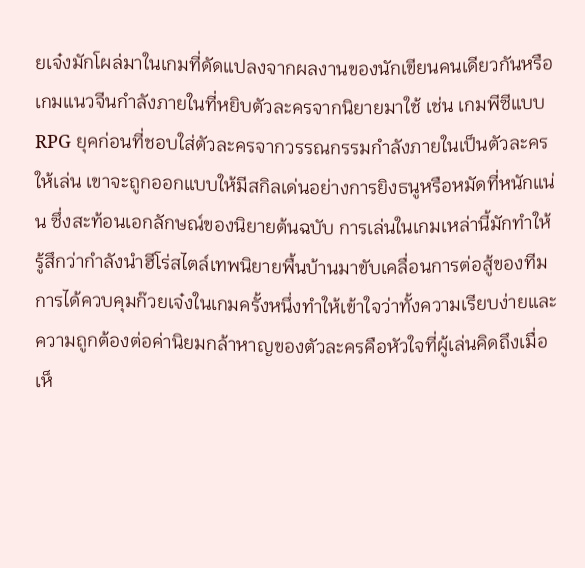ยเจ๋งมักโผล่มาในเกมที่ดัดแปลงจากผลงานของนักเขียนคนเดียวกันหรือเกมแนวจีนกำลังภายในที่หยิบตัวละครจากนิยายมาใช้ เช่น เกมพีซีแบบ RPG ยุคก่อนที่ชอบใส่ตัวละครจากวรรณกรรมกำลังภายในเป็นตัวละครให้เล่น เขาจะถูกออกแบบให้มีสกิลเด่นอย่างการยิงธนูหรือหมัดที่หนักแน่น ซึ่งสะท้อนเอกลักษณ์ของนิยายต้นฉบับ การเล่นในเกมเหล่านี้มักทำให้รู้สึกว่ากำลังนำฮีโร่สไตล์เทพนิยายพื้นบ้านมาขับเคลื่อนการต่อสู้ของทีม การได้ควบคุมก๊วยเจ๋งในเกมครั้งหนึ่งทำให้เข้าใจว่าทั้งความเรียบง่ายและความถูกต้องต่อค่านิยมกล้าหาญของตัวละครคือหัวใจที่ผู้เล่นคิดถึงเมื่อเห็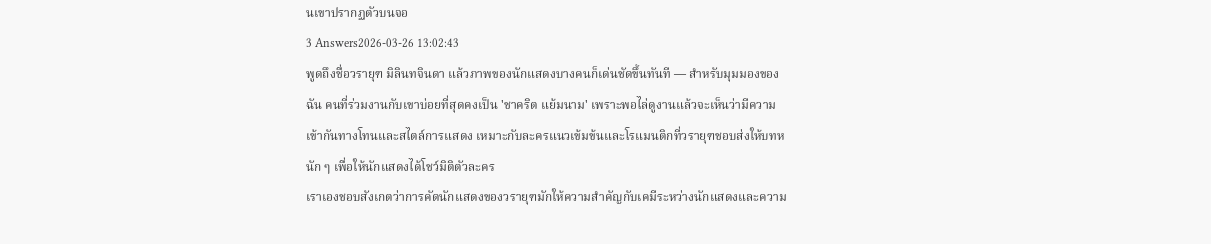นเขาปรากฏตัวบนจอ
3 Answers2026-03-26 13:02:43
พูดถึงชื่อวรายุฑ มิลินทจินดา แล้วภาพของนักแสดงบางคนก็เด่นชัดขึ้นทันที — สำหรับมุมมองของฉัน คนที่ร่วมงานกับเขาบ่อยที่สุดคงเป็น 'ชาคริต แย้มนาม' เพราะพอไล่ดูงานแล้วจะเห็นว่ามีความเข้ากันทางโทนและสไตล์การแสดง เหมาะกับละครแนวเข้มข้นและโรแมนติกที่วรายุฑชอบส่งให้บทหนัก ๆ เพื่อให้นักแสดงได้โชว์มิติตัวละคร
เราเองชอบสังเกตว่าการคัดนักแสดงของวรายุฑมักให้ความสำคัญกับเคมีระหว่างนักแสดงและความ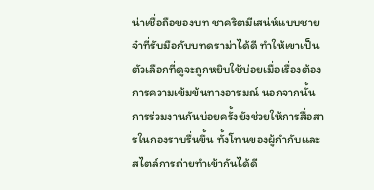น่าเชื่อถือของบท ชาคริตมีเสน่ห์แบบชายจ๋าที่รับมือกับบทดราม่าได้ดี ทำให้เขาเป็นตัวเลือกที่ดูจะถูกหยิบใช้บ่อยเมื่อเรื่องต้องการความเข้มข้นทางอารมณ์ นอกจากนั้นการร่วมงานกันบ่อยครั้งยังช่วยให้การสื่อสารในกองราบรื่นขึ้น ทั้งโทนของผู้กำกับและสไตล์การถ่ายทำเข้ากันได้ดี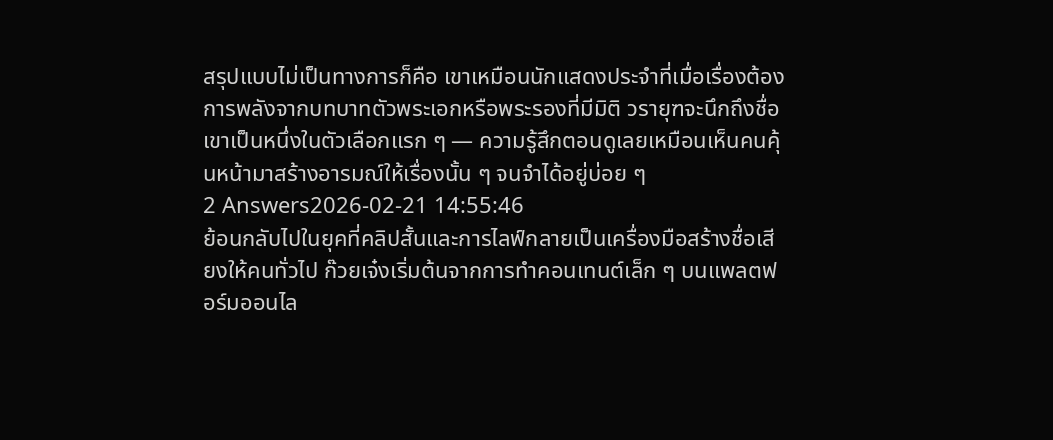สรุปแบบไม่เป็นทางการก็คือ เขาเหมือนนักแสดงประจำที่เมื่อเรื่องต้องการพลังจากบทบาทตัวพระเอกหรือพระรองที่มีมิติ วรายุฑจะนึกถึงชื่อเขาเป็นหนึ่งในตัวเลือกแรก ๆ — ความรู้สึกตอนดูเลยเหมือนเห็นคนคุ้นหน้ามาสร้างอารมณ์ให้เรื่องนั้น ๆ จนจำได้อยู่บ่อย ๆ
2 Answers2026-02-21 14:55:46
ย้อนกลับไปในยุคที่คลิปสั้นและการไลฟ์กลายเป็นเครื่องมือสร้างชื่อเสียงให้คนทั่วไป ก๊วยเจ๋งเริ่มต้นจากการทำคอนเทนต์เล็ก ๆ บนแพลตฟอร์มออนไล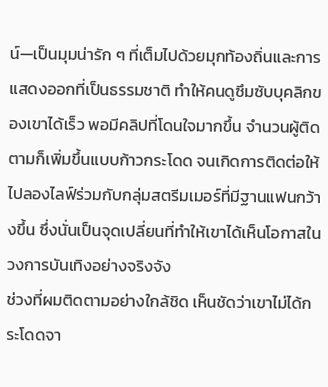น์—เป็นมุมน่ารัก ๆ ที่เต็มไปด้วยมุกท้องถิ่นและการแสดงออกที่เป็นธรรมชาติ ทำให้คนดูซึมซับบุคลิกของเขาได้เร็ว พอมีคลิปที่โดนใจมากขึ้น จำนวนผู้ติดตามก็เพิ่มขึ้นแบบก้าวกระโดด จนเกิดการติดต่อให้ไปลองไลฟ์ร่วมกับกลุ่มสตรีมเมอร์ที่มีฐานแฟนกว้างขึ้น ซึ่งนั่นเป็นจุดเปลี่ยนที่ทำให้เขาได้เห็นโอกาสในวงการบันเทิงอย่างจริงจัง
ช่วงที่ผมติดตามอย่างใกล้ชิด เห็นชัดว่าเขาไม่ได้กระโดดจา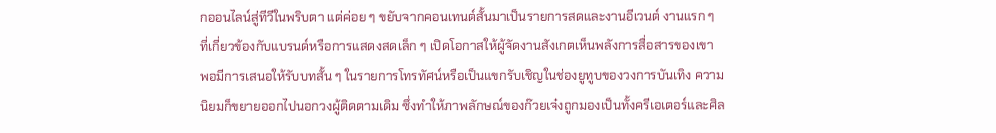กออนไลน์สู่ทีวีในพริบตา แต่ค่อย ๆ ขยับจากคอนเทนต์สั้นมาเป็นรายการสดและงานอีเวนต์ งานแรก ๆ ที่เกี่ยวข้องกับแบรนด์หรือการแสดงสดเล็ก ๆ เปิดโอกาสให้ผู้จัดงานสังเกตเห็นพลังการสื่อสารของเขา พอมีการเสนอให้รับบทสั้น ๆ ในรายการโทรทัศน์หรือเป็นแขกรับเชิญในช่องยูทูบของวงการบันเทิง ความนิยมก็ขยายออกไปนอกวงผู้ติดตามเดิม ซึ่งทำให้ภาพลักษณ์ของก๊วยเจ๋งถูกมองเป็นทั้งครีเอเตอร์และศิล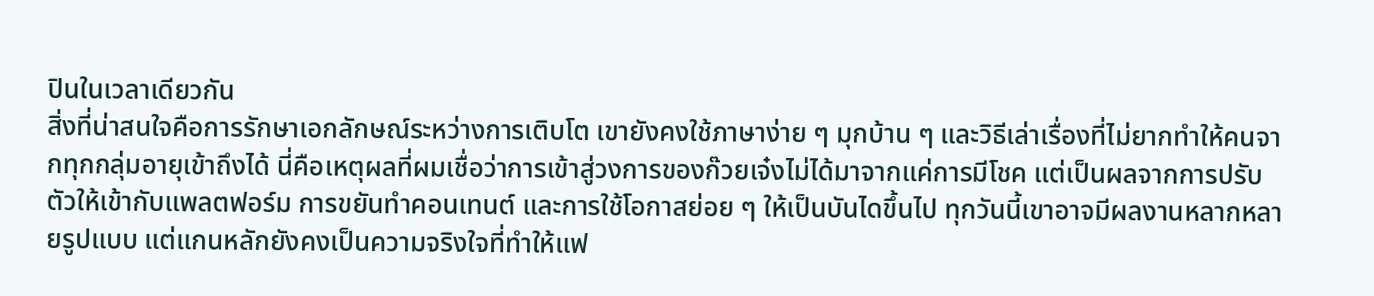ปินในเวลาเดียวกัน
สิ่งที่น่าสนใจคือการรักษาเอกลักษณ์ระหว่างการเติบโต เขายังคงใช้ภาษาง่าย ๆ มุกบ้าน ๆ และวิธีเล่าเรื่องที่ไม่ยากทำให้คนจากทุกกลุ่มอายุเข้าถึงได้ นี่คือเหตุผลที่ผมเชื่อว่าการเข้าสู่วงการของก๊วยเจ๋งไม่ได้มาจากแค่การมีโชค แต่เป็นผลจากการปรับตัวให้เข้ากับแพลตฟอร์ม การขยันทำคอนเทนต์ และการใช้โอกาสย่อย ๆ ให้เป็นบันไดขึ้นไป ทุกวันนี้เขาอาจมีผลงานหลากหลายรูปแบบ แต่แกนหลักยังคงเป็นความจริงใจที่ทำให้แฟ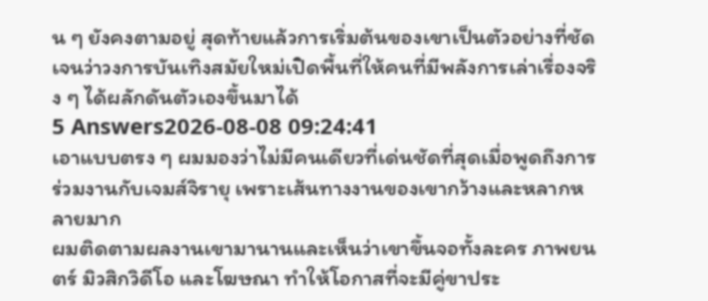น ๆ ยังคงตามอยู่ สุดท้ายแล้วการเริ่มต้นของเขาเป็นตัวอย่างที่ชัดเจนว่าวงการบันเทิงสมัยใหม่เปิดพื้นที่ให้คนที่มีพลังการเล่าเรื่องจริง ๆ ได้ผลักดันตัวเองขึ้นมาได้
5 Answers2026-08-08 09:24:41
เอาแบบตรง ๆ ผมมองว่าไม่มีคนเดียวที่เด่นชัดที่สุดเมื่อพูดถึงการร่วมงานกับเจมส์จิรายุ เพราะเส้นทางงานของเขากว้างและหลากหลายมาก
ผมติดตามผลงานเขามานานและเห็นว่าเขาขึ้นจอทั้งละคร ภาพยนตร์ มิวสิกวิดีโอ และโฆษณา ทำให้โอกาสที่จะมีคู่ขาประ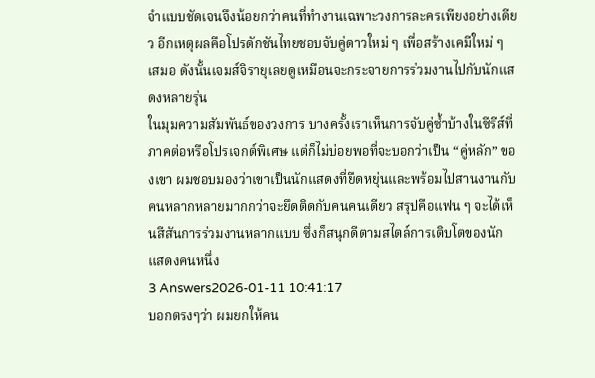จำแบบชัดเจนจึงน้อยกว่าคนที่ทำงานเฉพาะวงการละครเพียงอย่างเดียว อีกเหตุผลคือโปรดักชันไทยชอบจับคู่ดาวใหม่ ๆ เพื่อสร้างเคมีใหม่ ๆ เสมอ ดังนั้นเจมส์จิรายุเลยดูเหมือนจะกระจายการร่วมงานไปกับนักแสดงหลายรุ่น
ในมุมความสัมพันธ์ของวงการ บางครั้งเราเห็นการจับคู่ซ้ำบ้างในซีรีส์ที่ภาคต่อหรือโปรเจกต์พิเศษ แต่ก็ไม่บ่อยพอที่จะบอกว่าเป็น “คู่หลัก” ของเขา ผมชอบมองว่าเขาเป็นนักแสดงที่ยืดหยุ่นและพร้อมไปสานงานกับคนหลากหลายมากกว่าจะยึดติดกับคนคนเดียว สรุปคือแฟน ๆ จะได้เห็นสีสันการร่วมงานหลากแบบ ซึ่งก็สนุกดีตามสไตล์การเติบโตของนักแสดงคนหนึ่ง
3 Answers2026-01-11 10:41:17
บอกตรงๆว่า ผมยกให้คน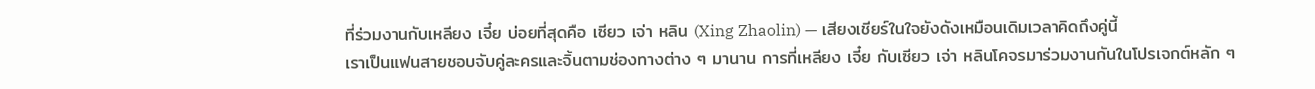ที่ร่วมงานกับเหลียง เจี๋ย บ่อยที่สุดคือ เซียว เจ่า หลิน (Xing Zhaolin) — เสียงเชียร์ในใจยังดังเหมือนเดิมเวลาคิดถึงคู่นี้
เราเป็นแฟนสายชอบจับคู่ละครและจิ้นตามช่องทางต่าง ๆ มานาน การที่เหลียง เจี๋ย กับเซียว เจ่า หลินโคจรมาร่วมงานกันในโปรเจกต์หลัก ๆ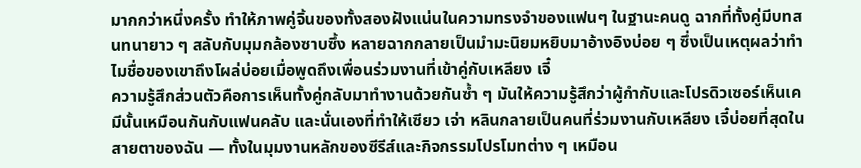มากกว่าหนึ่งครั้ง ทำให้ภาพคู่จิ้นของทั้งสองฝังแน่นในความทรงจำของแฟนๆ ในฐานะคนดู ฉากที่ทั้งคู่มีบทสนทนายาว ๆ สลับกับมุมกล้องซาบซึ้ง หลายฉากกลายเป็นมำมะนิยมหยิบมาอ้างอิงบ่อย ๆ ซึ่งเป็นเหตุผลว่าทำไมชื่อของเขาถึงโผล่บ่อยเมื่อพูดถึงเพื่อนร่วมงานที่เข้าคู่กับเหลียง เจี๋
ความรู้สึกส่วนตัวคือการเห็นทั้งคู่กลับมาทำงานด้วยกันซ้ำ ๆ มันให้ความรู้สึกว่าผู้กำกับและโปรดิวเซอร์เห็นเคมีนั้นเหมือนกันกับแฟนคลับ และนั่นเองที่ทำให้เซียว เจ่า หลินกลายเป็นคนที่ร่วมงานกับเหลียง เจี๋บ่อยที่สุดในสายตาของฉัน — ทั้งในมุมงานหลักของซีรีส์และกิจกรรมโปรโมทต่าง ๆ เหมือน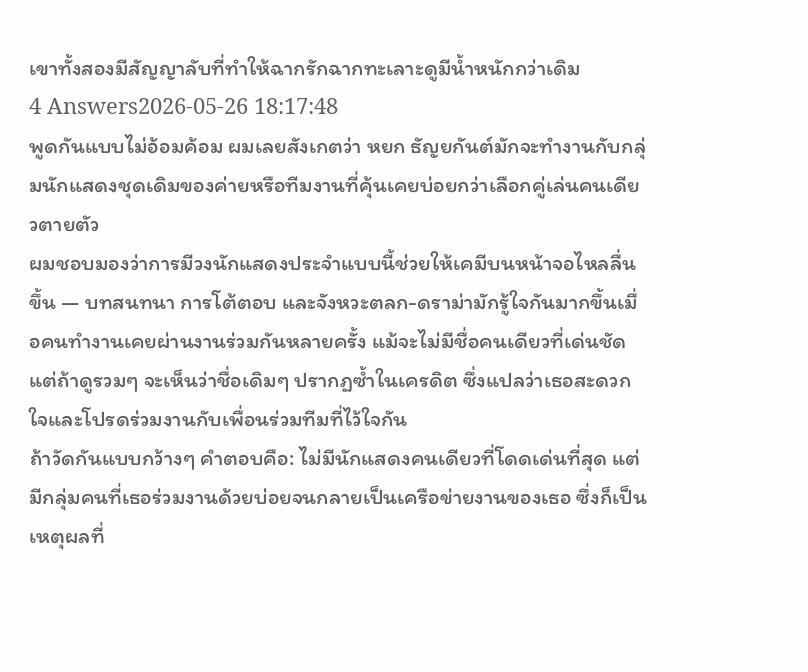เขาทั้งสองมีสัญญาลับที่ทำให้ฉากรักฉากทะเลาะดูมีน้ำหนักกว่าเดิม
4 Answers2026-05-26 18:17:48
พูดกันแบบไม่อ้อมค้อม ผมเลยสังเกตว่า หยก ธัญยกันต์มักจะทำงานกับกลุ่มนักแสดงชุดเดิมของค่ายหรือทีมงานที่คุ้นเคยบ่อยกว่าเลือกคู่เล่นคนเดียวตายตัว
ผมชอบมองว่าการมีวงนักแสดงประจำแบบนี้ช่วยให้เคมีบนหน้าจอไหลลื่นขึ้น — บทสนทนา การโต้ตอบ และจังหวะตลก-ดราม่ามักรู้ใจกันมากขึ้นเมื่อคนทำงานเคยผ่านงานร่วมกันหลายครั้ง แม้จะไม่มีชื่อคนเดียวที่เด่นชัด แต่ถ้าดูรวมๆ จะเห็นว่าชื่อเดิมๆ ปรากฏซ้ำในเครดิต ซึ่งแปลว่าเธอสะดวกใจและโปรดร่วมงานกับเพื่อนร่วมทีมที่ไว้ใจกัน
ถ้าวัดกันแบบกว้างๆ คำตอบคือ: ไม่มีนักแสดงคนเดียวที่โดดเด่นที่สุด แต่มีกลุ่มคนที่เธอร่วมงานด้วยบ่อยจนกลายเป็นเครือข่ายงานของเธอ ซึ่งก็เป็นเหตุผลที่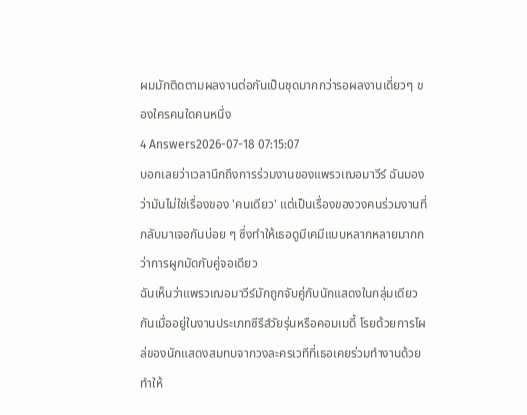ผมมักติดตามผลงานต่อกันเป็นชุดมากกว่ารอผลงานเดี่ยวๆ ของใครคนใดคนหนึ่ง
4 Answers2026-07-18 07:15:07
บอกเลยว่าเวลานึกถึงการร่วมงานของแพรวเฌอมาวีร์ ฉันมองว่ามันไม่ใช่เรื่องของ 'คนเดียว' แต่เป็นเรื่องของวงคนร่วมงานที่กลับมาเจอกันบ่อย ๆ ซึ่งทำให้เธอดูมีเคมีแบบหลากหลายมากกว่าการผูกมัดกับคู่จอเดียว
ฉันเห็นว่าแพรวเฌอมาวีร์มักถูกจับคู่กับนักแสดงในกลุ่มเดียวกันเมื่ออยู่ในงานประเภทซีรีส์วัยรุ่นหรือคอมเมดี้ โรยด้วยการโผล่ของนักแสดงสมทบจากวงละครเวทีที่เธอเคยร่วมทำงานด้วย ทำให้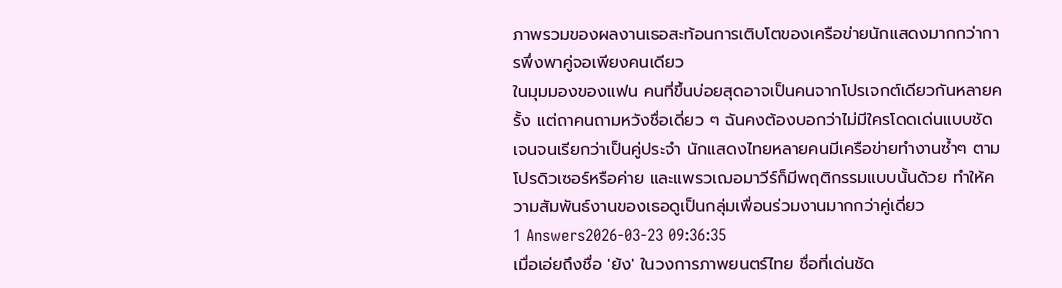ภาพรวมของผลงานเธอสะท้อนการเติบโตของเครือข่ายนักแสดงมากกว่าการพึ่งพาคู่จอเพียงคนเดียว
ในมุมมองของแฟน คนที่ขึ้นบ่อยสุดอาจเป็นคนจากโปรเจกต์เดียวกันหลายครั้ง แต่ถาคนถามหวังชื่อเดี่ยว ๆ ฉันคงต้องบอกว่าไม่มีใครโดดเด่นแบบชัดเจนจนเรียกว่าเป็นคู่ประจำ นักแสดงไทยหลายคนมีเครือข่ายทำงานซ้ำๆ ตามโปรดิวเซอร์หรือค่าย และแพรวเฌอมาวีร์ก็มีพฤติกรรมแบบนั้นด้วย ทำให้ความสัมพันธ์งานของเธอดูเป็นกลุ่มเพื่อนร่วมงานมากกว่าคู่เดี่ยว
1 Answers2026-03-23 09:36:35
เมื่อเอ่ยถึงชื่อ 'ย้ง' ในวงการภาพยนตร์ไทย ชื่อที่เด่นชัด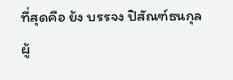ที่สุดคือ ย้ง บรรจง ปิสัณฑ์ธนกุล ผู้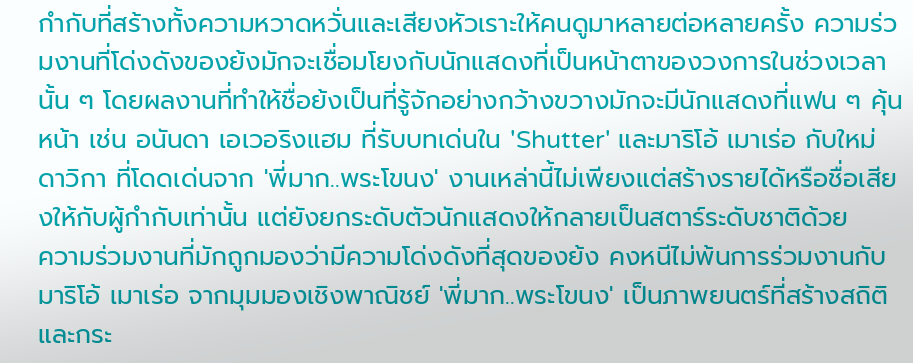กำกับที่สร้างทั้งความหวาดหวั่นและเสียงหัวเราะให้คนดูมาหลายต่อหลายครั้ง ความร่วมงานที่โด่งดังของย้งมักจะเชื่อมโยงกับนักแสดงที่เป็นหน้าตาของวงการในช่วงเวลานั้น ๆ โดยผลงานที่ทำให้ชื่อย้งเป็นที่รู้จักอย่างกว้างขวางมักจะมีนักแสดงที่แฟน ๆ คุ้นหน้า เช่น อนันดา เอเวอริงแฮม ที่รับบทเด่นใน 'Shutter' และมาริโอ้ เมาเร่อ กับใหม่ ดาวิกา ที่โดดเด่นจาก 'พี่มาก..พระโขนง' งานเหล่านี้ไม่เพียงแต่สร้างรายได้หรือชื่อเสียงให้กับผู้กำกับเท่านั้น แต่ยังยกระดับตัวนักแสดงให้กลายเป็นสตาร์ระดับชาติด้วย
ความร่วมงานที่มักถูกมองว่ามีความโด่งดังที่สุดของย้ง คงหนีไม่พ้นการร่วมงานกับมาริโอ้ เมาเร่อ จากมุมมองเชิงพาณิชย์ 'พี่มาก..พระโขนง' เป็นภาพยนตร์ที่สร้างสถิติและกระ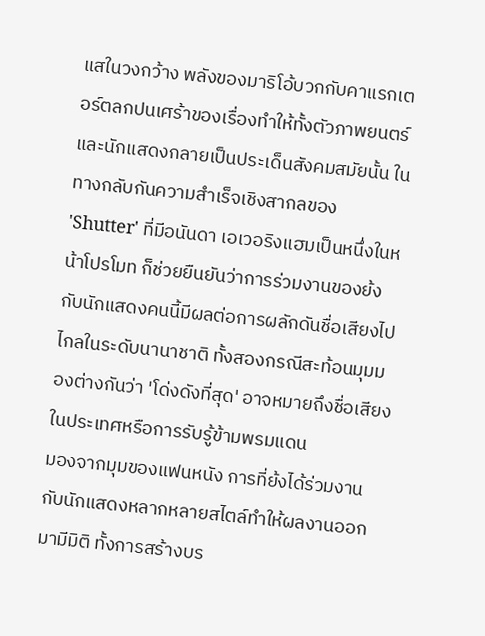แสในวงกว้าง พลังของมาริโอ้บวกกับคาแรกเตอร์ตลกปนเศร้าของเรื่องทำให้ทั้งตัวภาพยนตร์และนักแสดงกลายเป็นประเด็นสังคมสมัยนั้น ในทางกลับกันความสำเร็จเชิงสากลของ 'Shutter' ที่มีอนันดา เอเวอริงแฮมเป็นหนึ่งในหน้าโปรโมท ก็ช่วยยืนยันว่าการร่วมงานของย้งกับนักแสดงคนนี้มีผลต่อการผลักดันชื่อเสียงไปไกลในระดับนานาชาติ ทั้งสองกรณีสะท้อนมุมมองต่างกันว่า 'โด่งดังที่สุด' อาจหมายถึงชื่อเสียงในประเทศหรือการรับรู้ข้ามพรมแดน
มองจากมุมของแฟนหนัง การที่ย้งได้ร่วมงานกับนักแสดงหลากหลายสไตล์ทำให้ผลงานออกมามีมิติ ทั้งการสร้างบร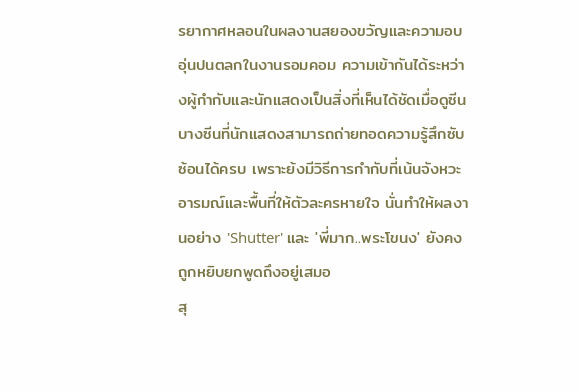รยากาศหลอนในผลงานสยองขวัญและความอบอุ่นปนตลกในงานรอมคอม ความเข้ากันได้ระหว่างผู้กำกับและนักแสดงเป็นสิ่งที่เห็นได้ชัดเมื่อดูซีนบางซีนที่นักแสดงสามารถถ่ายทอดความรู้สึกซับซ้อนได้ครบ เพราะย้งมีวิธีการกำกับที่เน้นจังหวะอารมณ์และพื้นที่ให้ตัวละครหายใจ นั่นทำให้ผลงานอย่าง 'Shutter' และ 'พี่มาก..พระโขนง' ยังคงถูกหยิบยกพูดถึงอยู่เสมอ
สุ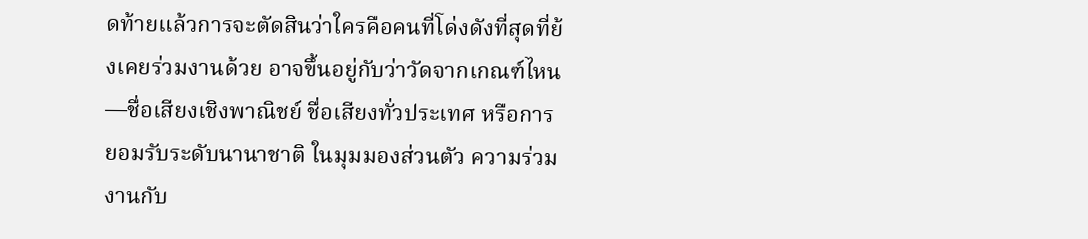ดท้ายแล้วการจะตัดสินว่าใครคือคนที่โด่งดังที่สุดที่ย้งเคยร่วมงานด้วย อาจขึ้นอยู่กับว่าวัดจากเกณฑ์ไหน—ชื่อเสียงเชิงพาณิชย์ ชื่อเสียงทั่วประเทศ หรือการยอมรับระดับนานาชาติ ในมุมมองส่วนตัว ความร่วมงานกับ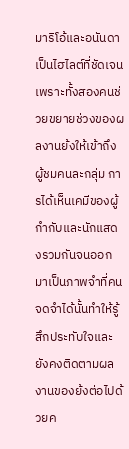มาริโอ้และอนันดาเป็นไฮไลต์ที่ชัดเจนเพราะทั้งสองคนช่วยขยายช่วงของผลงานย้งให้เข้าถึงผู้ชมคนละกลุ่ม การได้เห็นเคมีของผู้กำกับและนักแสดงรวมกันจนออกมาเป็นภาพจำที่คนจดจำได้นั้นทำให้รู้สึกประทับใจและยังคงติดตามผลงานของย้งต่อไปด้วยค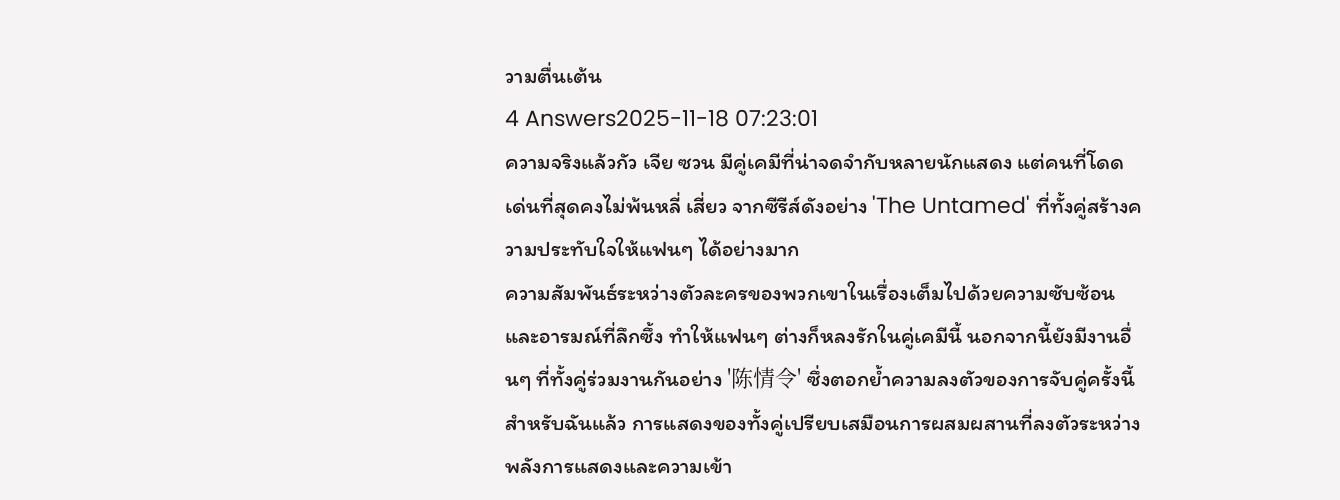วามตื่นเต้น
4 Answers2025-11-18 07:23:01
ความจริงแล้วกัว เจีย ซวน มีคู่เคมีที่น่าจดจำกับหลายนักแสดง แต่คนที่โดดเด่นที่สุดคงไม่พ้นหลี่ เสี่ยว จากซีรีส์ดังอย่าง 'The Untamed' ที่ทั้งคู่สร้างความประทับใจให้แฟนๆ ได้อย่างมาก
ความสัมพันธ์ระหว่างตัวละครของพวกเขาในเรื่องเต็มไปด้วยความซับซ้อนและอารมณ์ที่ลึกซึ้ง ทำให้แฟนๆ ต่างก็หลงรักในคู่เคมีนี้ นอกจากนี้ยังมีงานอื่นๆ ที่ทั้งคู่ร่วมงานกันอย่าง '陈情令' ซึ่งตอกย้ำความลงตัวของการจับคู่ครั้งนี้
สำหรับฉันแล้ว การแสดงของทั้งคู่เปรียบเสมือนการผสมผสานที่ลงตัวระหว่างพลังการแสดงและความเข้า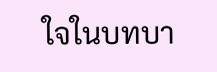ใจในบทบา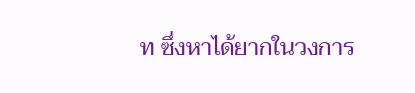ท ซึ่งหาได้ยากในวงการ